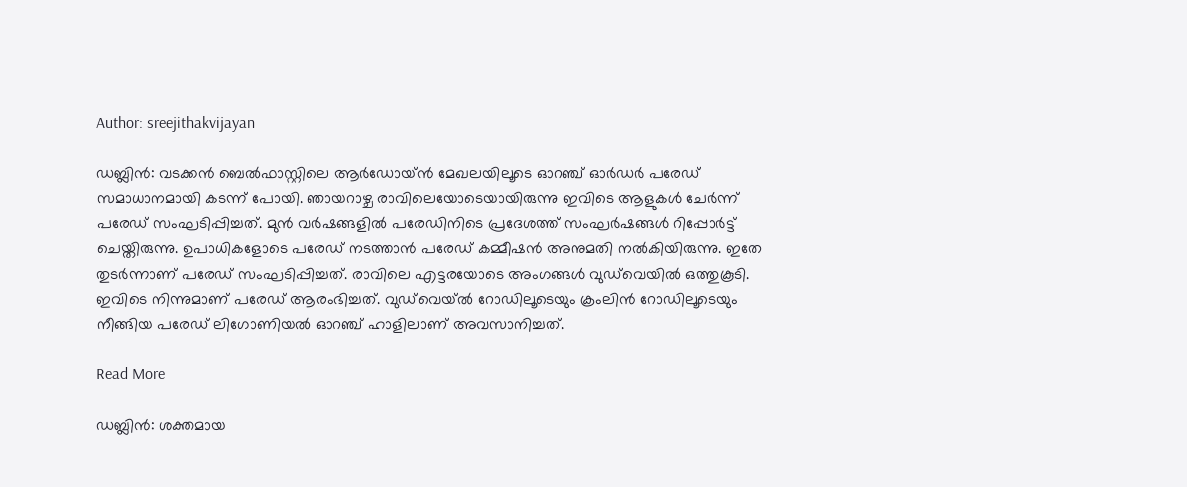Author: sreejithakvijayan

ഡബ്ലിൻ: വടക്കൻ ബെൽഫാസ്റ്റിലെ ആർഡോയ്ൻ മേഖലയിലൂടെ ഓറഞ്ച് ഓർഡർ പരേഡ് സമാധാനമായി കടന്ന് പോയി. ഞായറാഴ്ച രാവിലെയോടെയായിരുന്നു ഇവിടെ ആളുകൾ ചേർന്ന് പരേഡ് സംഘടിപ്പിച്ചത്. മുൻ വർഷങ്ങളിൽ പരേഡിനിടെ പ്രദേശത്ത് സംഘർഷങ്ങൾ റിപ്പോർട്ട് ചെയ്തിരുന്നു. ഉപാധികളോടെ പരേഡ് നടത്താൻ പരേഡ് കമ്മീഷൻ അനുമതി നൽകിയിരുന്നു. ഇതേ തുടർന്നാണ് പരേഡ് സംഘടിപ്പിച്ചത്. രാവിലെ എട്ടരയോടെ അംഗങ്ങൾ വുഡ്‌വെയിൽ ഒത്തുകൂടി. ഇവിടെ നിന്നുമാണ് പരേഡ് ആരംഭിച്ചത്. വുഡ്‌വെയ്ൽ റോഡിലൂടെയും ക്രംലിൻ റോഡിലൂടെയും നീങ്ങിയ പരേഡ് ലിഗോണിയൽ ഓറഞ്ച് ഹാളിലാണ് അവസാനിച്ചത്.

Read More

ഡബ്ലിൻ: ശക്തമായ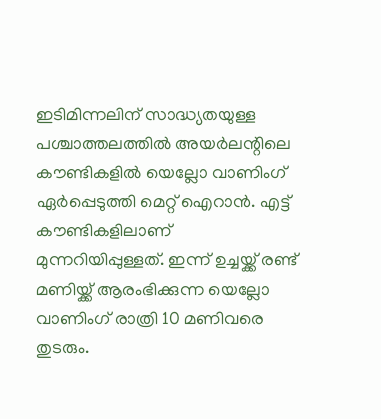ഇടിമിന്നലിന് സാദ്ധ്യതയുള്ള പശ്ചാത്തലത്തിൽ അയർലന്റിലെ കൗണ്ടികളിൽ യെല്ലോ വാണിംഗ് ഏർപ്പെടുത്തി മെറ്റ് ഐറാൻ. എട്ട് കൗണ്ടികളിലാണ് മുന്നറിയിപ്പുള്ളത്. ഇന്ന് ഉച്ചയ്ക്ക് രണ്ട് മണിയ്ക്ക് ആരംഭിക്കുന്ന യെല്ലോ വാണിംഗ് രാത്രി 10 മണിവരെ തുടരും.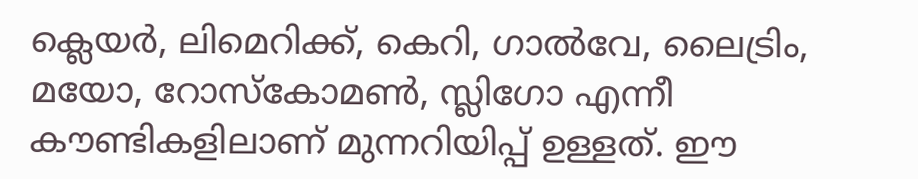ക്ലെയർ, ലിമെറിക്ക്, കെറി, ഗാൽവേ, ലൈട്രിം, മയോ, റോസ്‌കോമൺ, സ്ലിഗോ എന്നീ കൗണ്ടികളിലാണ് മുന്നറിയിപ്പ് ഉള്ളത്. ഈ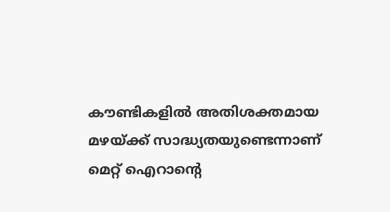കൗണ്ടികളിൽ അതിശക്തമായ മഴയ്ക്ക് സാദ്ധ്യതയുണ്ടെന്നാണ് മെറ്റ് ഐറാന്റെ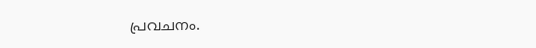പ്രവചനം.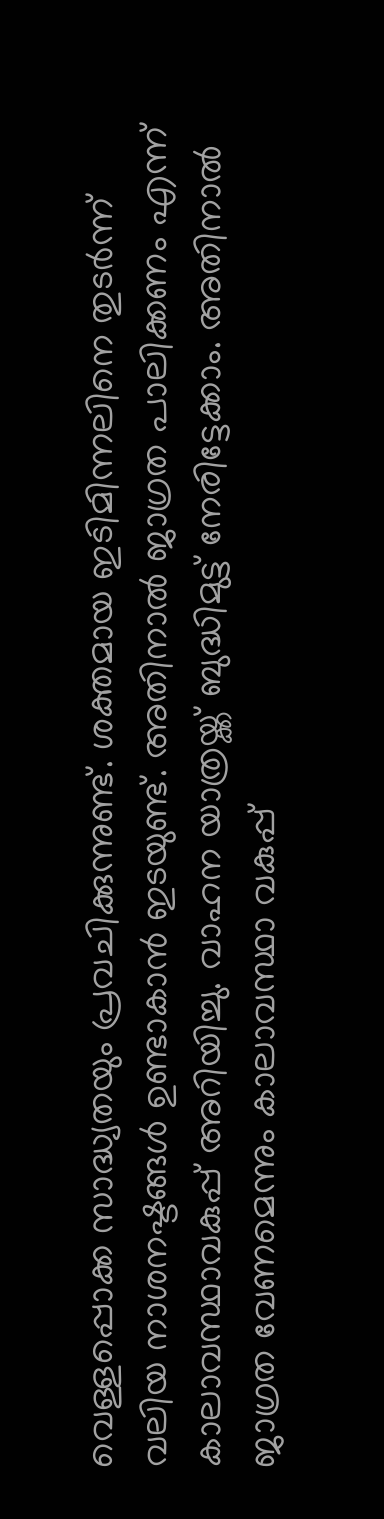വെള്ളപ്പൊക്ക സാദ്ധ്യതയും പ്രവചിക്കുന്നുണ്ട്. ശക്തമായ ഇടിമിന്നലിനെ തുടർന്ന് വലിയ നാശനഷ്ടങ്ങൾ ഉണ്ടാകാൻ ഇടയുണ്ട്. അതിനാൽ ജാഗ്രത പാലിക്കണം എന്ന് കാലാവസ്ഥാവകുപ്പ് അറിയിച്ചു. വാഹന യാത്രയ്ക്ക് ബുദ്ധിമുട്ട് നേരിട്ടേക്കാം. അതിനാൽ ജാഗ്രത വേണമെന്നും കാലാവസ്ഥാ വകുപ്പ്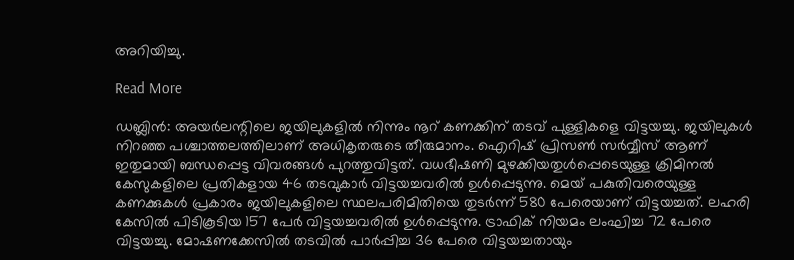അറിയിച്ചു.

Read More

ഡബ്ലിൻ: അയർലന്റിലെ ജയിലുകളിൽ നിന്നും നൂറ് കണക്കിന് തടവ് പുള്ളികളെ വിട്ടയച്ചു. ജയിലുകൾ നിറഞ്ഞ പശ്ചാത്തലത്തിലാണ് അധികൃതരുടെ തീരുമാനം. ഐറിഷ് പ്രിസൺ സർവ്വീസ് ആണ് ഇതുമായി ബന്ധപ്പെട്ട വിവരങ്ങൾ പുറത്തുവിട്ടത്. വധഭീഷണി മുഴക്കിയതുൾപ്പെടെയുള്ള ക്രിമിനൽ കേസുകളിലെ പ്രതികളായ 46 തടവുകാർ വിട്ടയച്ചവരിൽ ഉൾപ്പെടുന്നു. മെയ് പകുതിവരെയുള്ള കണക്കുകൾ പ്രകാരം ജയിലുകളിലെ സ്ഥലപരിമിതിയെ തുടർന്ന് 580 പേരെയാണ് വിട്ടയച്ചത്. ലഹരി കേസിൽ പിടികൂടിയ 157 പേർ വിട്ടയച്ചവരിൽ ഉൾപ്പെടുന്നു. ട്രാഫിക് നിയമം ലംഘിച്ച 72 പേരെ വിട്ടയച്ചു. മോഷണക്കേസിൽ തടവിൽ പാർപ്പിച്ച 36 പേരെ വിട്ടയച്ചതായും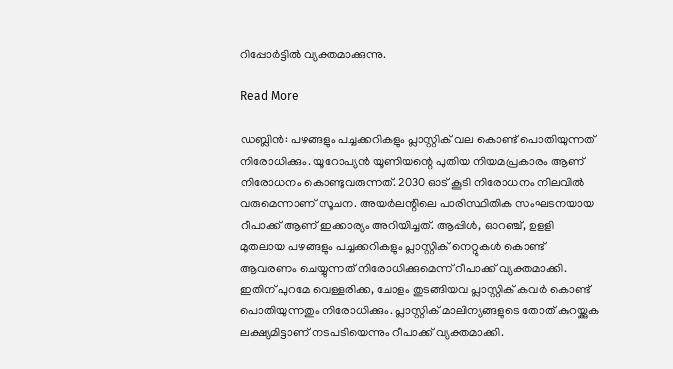റിപ്പോർട്ടിൽ വ്യക്തമാക്കുന്നു.

Read More

ഡബ്ലിൻ: പഴങ്ങളും പച്ചക്കറികളും പ്ലാസ്റ്റിക് വല കൊണ്ട് പൊതിയുന്നത് നിരോധിക്കും. യൂറോപ്യൻ യൂണിയന്റെ പുതിയ നിയമപ്രകാരം ആണ് നിരോധനം കൊണ്ടുവരുന്നത്. 2030 ഓട് കൂടി നിരോധനം നിലവിൽ വരുമെന്നാണ് സൂചന. അയർലന്റിലെ പാരിസ്ഥിതിക സംഘടനയായ റീപാക്ക് ആണ് ഇക്കാര്യം അറിയിച്ചത്. ആപ്പിൾ, ഓറഞ്ച്, ഉളളി മുതലായ പഴങ്ങളും പച്ചക്കറികളും പ്ലാസ്റ്റിക് നെറ്റുകൾ കൊണ്ട് ആവരണം ചെയ്യുന്നത് നിരോധിക്കുമെന്ന് റീപാക്ക് വ്യക്തമാക്കി. ഇതിന് പുറമേ വെള്ളരിക്ക, ചോളം തുടങ്ങിയവ പ്ലാസ്റ്റിക് കവർ കൊണ്ട് പൊതിയുന്നതും നിരോധിക്കും. പ്ലാസ്റ്റിക് മാലിന്യങ്ങളുടെ തോത് കുറയ്ക്കുക ലക്ഷ്യമിട്ടാണ് നടപടിയെന്നും റീപാക്ക് വ്യക്തമാക്കി.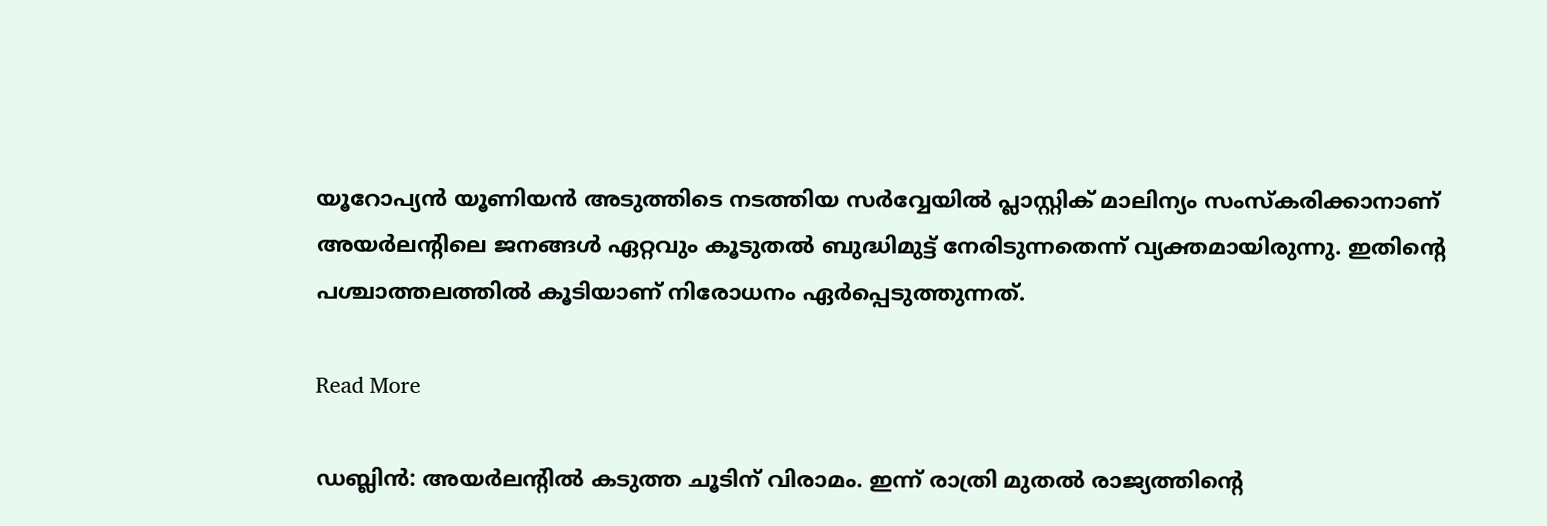യൂറോപ്യൻ യൂണിയൻ അടുത്തിടെ നടത്തിയ സർവ്വേയിൽ പ്ലാസ്റ്റിക് മാലിന്യം സംസ്‌കരിക്കാനാണ് അയർലന്റിലെ ജനങ്ങൾ ഏറ്റവും കൂടുതൽ ബുദ്ധിമുട്ട് നേരിടുന്നതെന്ന് വ്യക്തമായിരുന്നു. ഇതിന്റെ പശ്ചാത്തലത്തിൽ കൂടിയാണ് നിരോധനം ഏർപ്പെടുത്തുന്നത്.

Read More

ഡബ്ലിൻ: അയർലന്റിൽ കടുത്ത ചൂടിന് വിരാമം. ഇന്ന് രാത്രി മുതൽ രാജ്യത്തിന്റെ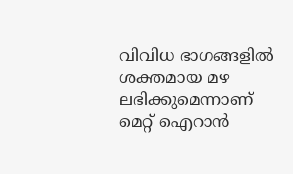വിവിധ ഭാഗങ്ങളിൽ ശക്തമായ മഴ ലഭിക്കുമെന്നാണ് മെറ്റ് ഐറാൻ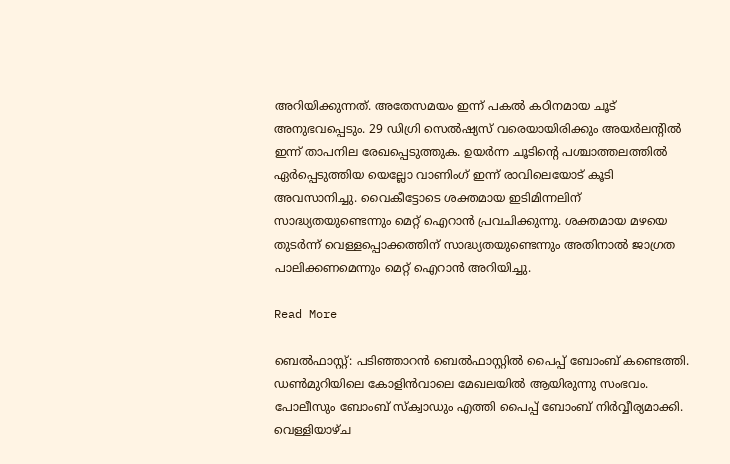അറിയിക്കുന്നത്. അതേസമയം ഇന്ന് പകൽ കഠിനമായ ചൂട് അനുഭവപ്പെടും. 29 ഡിഗ്രി സെൽഷ്യസ് വരെയായിരിക്കും അയർലന്റിൽ ഇന്ന് താപനില രേഖപ്പെടുത്തുക. ഉയർന്ന ചൂടിന്റെ പശ്ചാത്തലത്തിൽ ഏർപ്പെടുത്തിയ യെല്ലോ വാണിംഗ് ഇന്ന് രാവിലെയോട് കൂടി അവസാനിച്ചു. വൈകീട്ടോടെ ശക്തമായ ഇടിമിന്നലിന് സാദ്ധ്യതയുണ്ടെന്നും മെറ്റ് ഐറാൻ പ്രവചിക്കുന്നു. ശക്തമായ മഴയെ തുടർന്ന് വെള്ളപ്പൊക്കത്തിന് സാദ്ധ്യതയുണ്ടെന്നും അതിനാൽ ജാഗ്രത പാലിക്കണമെന്നും മെറ്റ് ഐറാൻ അറിയിച്ചു.

Read More

ബെൽഫാസ്റ്റ്: പടിഞ്ഞാറൻ ബെൽഫാസ്റ്റിൽ പൈപ്പ് ബോംബ് കണ്ടെത്തി. ഡൺമുറിയിലെ കോളിൻവാലെ മേഖലയിൽ ആയിരുന്നു സംഭവം. പോലീസും ബോംബ് സ്‌ക്വാഡും എത്തി പൈപ്പ് ബോംബ് നിർവ്വീര്യമാക്കി. വെള്ളിയാഴ്ച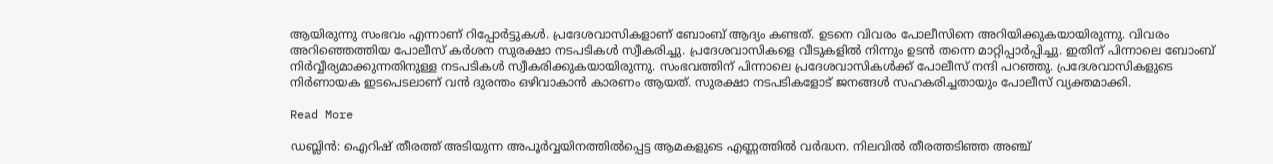ആയിരുന്നു സംഭവം എന്നാണ് റിപ്പോർട്ടുകൾ. പ്രദേശവാസികളാണ് ബോംബ് ആദ്യം കണ്ടത്. ഉടനെ വിവരം പോലീസിനെ അറിയിക്കുകയായിരുന്നു. വിവരം അറിഞ്ഞെത്തിയ പോലീസ് കർശന സുരക്ഷാ നടപടികൾ സ്വീകരിച്ചു. പ്രദേശവാസികളെ വീടുകളിൽ നിന്നും ഉടൻ തന്നെ മാറ്റിപ്പാർപ്പിച്ചു. ഇതിന് പിന്നാലെ ബോംബ് നിർവ്വീര്യമാക്കുന്നതിനുള്ള നടപടികൾ സ്വീകരിക്കുകയായിരുന്നു. സംഭവത്തിന് പിന്നാലെ പ്രദേശവാസികൾക്ക് പോലീസ് നന്ദി പറഞ്ഞു. പ്രദേശവാസികളുടെ നിർണായക ഇടപെടലാണ് വൻ ദുരന്തം ഒഴിവാകാൻ കാരണം ആയത്. സുരക്ഷാ നടപടികളോട് ജനങ്ങൾ സഹകരിച്ചതായും പോലീസ് വ്യക്തമാക്കി.

Read More

ഡബ്ലിൻ: ഐറിഷ് തീരത്ത് അടിയുന്ന അപൂർവ്വയിനത്തിൽപ്പെട്ട ആമകളുടെ എണ്ണത്തിൽ വർദ്ധന. നിലവിൽ തീരത്തടിഞ്ഞ അഞ്ച്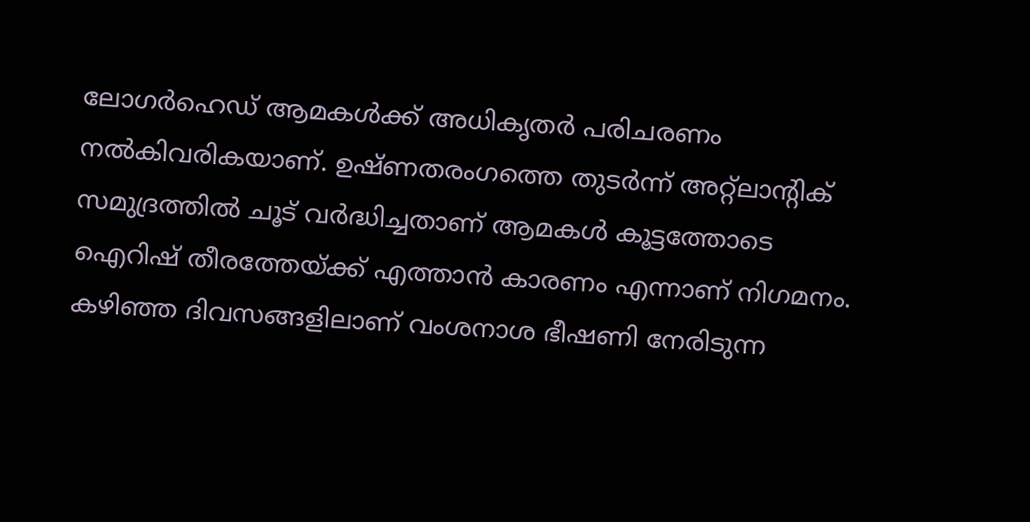ലോഗർഹെഡ് ആമകൾക്ക് അധികൃതർ പരിചരണം നൽകിവരികയാണ്. ഉഷ്ണതരംഗത്തെ തുടർന്ന് അറ്റ്‌ലാന്റിക് സമുദ്രത്തിൽ ചൂട് വർദ്ധിച്ചതാണ് ആമകൾ കൂട്ടത്തോടെ ഐറിഷ് തീരത്തേയ്ക്ക് എത്താൻ കാരണം എന്നാണ് നിഗമനം. കഴിഞ്ഞ ദിവസങ്ങളിലാണ് വംശനാശ ഭീഷണി നേരിടുന്ന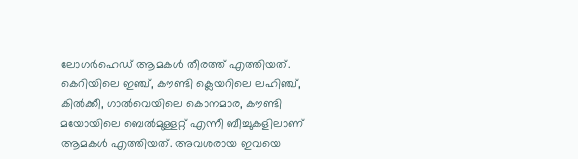ലോഗർഹെഡ് ആമകൾ തീരത്ത് എത്തിയത്. കെറിയിലെ ഇഞ്ച്, കൗണ്ടി ക്ലെയറിലെ ലഹിഞ്ച്, കിൽക്കീ, ഗാൽവെയിലെ കൊനമാര, കൗണ്ടി മയോയിലെ ബെൽമുള്ളറ്റ് എന്നീ ബീച്ചുകളിലാണ് ആമകൾ എത്തിയത്. അവശരായ ഇവയെ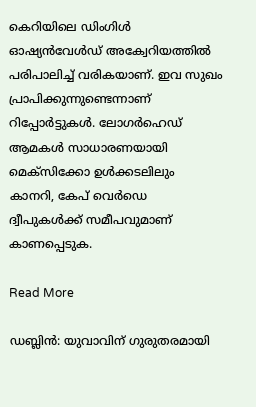കെറിയിലെ ഡിംഗിൾ ഓഷ്യൻവേൾഡ് അക്വേറിയത്തിൽ പരിപാലിച്ച് വരികയാണ്. ഇവ സുഖം പ്രാപിക്കുന്നുണ്ടെന്നാണ് റിപ്പോർട്ടുകൾ. ലോഗർഹെഡ് ആമകൾ സാധാരണയായി മെക്‌സിക്കോ ഉൾക്കടലിലും കാനറി, കേപ് വെർഡെ ദ്വീപുകൾക്ക് സമീപവുമാണ് കാണപ്പെടുക.

Read More

ഡബ്ലിൻ: യുവാവിന് ഗുരുതരമായി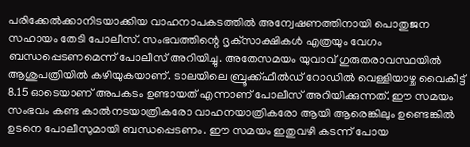പരിക്കേൽക്കാനിടയാക്കിയ വാഹനാപകടത്തിൽ അന്വേഷണത്തിനായി പൊതുജന സഹായം തേടി പോലീസ്. സംഭവത്തിന്റെ ദൃക്‌സാക്ഷികൾ എത്രയും വേഗം ബന്ധപ്പെടണമെന്ന് പോലീസ് അറിയിച്ചു. അതേസമയം യുവാവ് ഗുരുതരാവസ്ഥയിൽ ആശുപത്രിയിൽ കഴിയുകയാണ്. ടാലയിലെ ബ്രൂക്ക്ഫീൽഡ് റോഡിൽ വെള്ളിയാഴ്ച വൈകീട്ട് 8.15 ഓടെയാണ് അപകടം ഉണ്ടായത് എന്നാണ് പോലീസ് അറിയിക്കുന്നത്. ഈ സമയം സംഭവം കണ്ട കാൽനടയാത്രികരോ വാഹനയാത്രികരോ ആയി ആരെങ്കിലും ഉണ്ടെങ്കിൽ ഉടനെ പോലീസുമായി ബന്ധപ്പെടണം. ഈ സമയം ഇതുവഴി കടന്ന് പോയ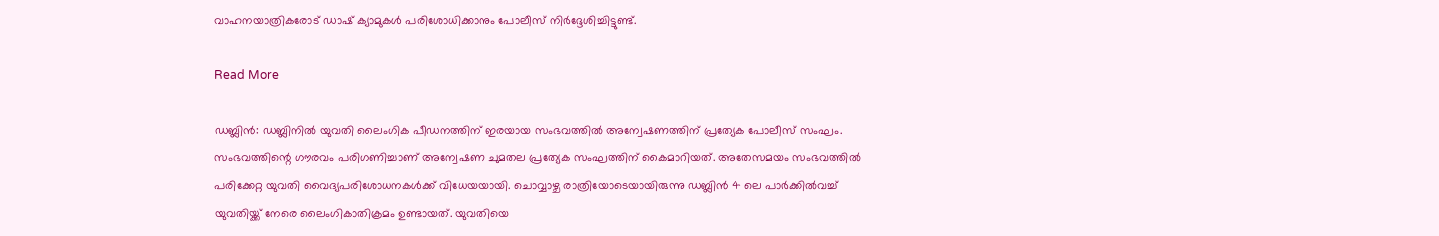വാഹനയാത്രികരോട് ഡാഷ് ക്യാമുകൾ പരിശോധിക്കാനും പോലീസ് നിർദ്ദേശിച്ചിട്ടുണ്ട്.

Read More

ഡബ്ലിൻ: ഡബ്ലിനിൽ യുവതി ലൈംഗിക പീഡനത്തിന് ഇരയായ സംഭവത്തിൽ അന്വേഷണത്തിന് പ്രത്യേക പോലീസ് സംഘം. സംഭവത്തിന്റെ ഗൗരവം പരിഗണിച്ചാണ് അന്വേഷണ ചുമതല പ്രത്യേക സംഘത്തിന് കൈമാറിയത്. അതേസമയം സംഭവത്തിൽ പരിക്കേറ്റ യുവതി വൈദ്യപരിശോധനകൾക്ക് വിധേയയായി. ചൊവ്വാഴ്ച രാത്രിയോടെയായിരുന്നു ഡബ്ലിൻ 4 ലെ പാർക്കിൽവച്ച് യുവതിയ്ക്ക് നേരെ ലൈംഗികാതിക്രമം ഉണ്ടായത്. യുവതിയെ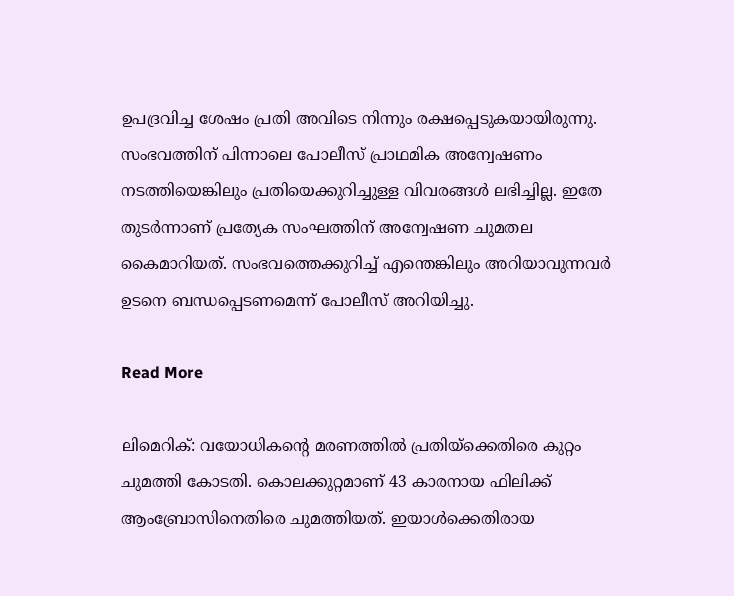ഉപദ്രവിച്ച ശേഷം പ്രതി അവിടെ നിന്നും രക്ഷപ്പെടുകയായിരുന്നു. സംഭവത്തിന് പിന്നാലെ പോലീസ് പ്രാഥമിക അന്വേഷണം നടത്തിയെങ്കിലും പ്രതിയെക്കുറിച്ചുള്ള വിവരങ്ങൾ ലഭിച്ചില്ല. ഇതേ തുടർന്നാണ് പ്രത്യേക സംഘത്തിന് അന്വേഷണ ചുമതല കൈമാറിയത്. സംഭവത്തെക്കുറിച്ച് എന്തെങ്കിലും അറിയാവുന്നവർ ഉടനെ ബന്ധപ്പെടണമെന്ന് പോലീസ് അറിയിച്ചു.

Read More

ലിമെറിക്: വയോധികന്റെ മരണത്തിൽ പ്രതിയ്‌ക്കെതിരെ കുറ്റം ചുമത്തി കോടതി. കൊലക്കുറ്റമാണ് 43 കാരനായ ഫിലിക്ക് ആംബ്രോസിനെതിരെ ചുമത്തിയത്. ഇയാൾക്കെതിരായ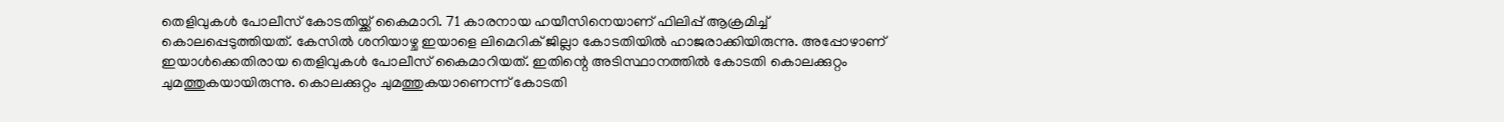തെളിവുകൾ പോലീസ് കോടതിയ്ക്ക് കൈമാറി. 71 കാരനായ ഹയീസിനെയാണ് ഫിലിപ്പ് ആക്രമിച്ച് കൊലപ്പെടുത്തിയത്. കേസിൽ ശനിയാഴ്ച ഇയാളെ ലിമെറിക് ജില്ലാ കോടതിയിൽ ഹാജരാക്കിയിരുന്നു. അപ്പോഴാണ് ഇയാൾക്കെതിരായ തെളിവുകൾ പോലീസ് കൈമാറിയത്. ഇതിന്റെ അടിസ്ഥാനത്തിൽ കോടതി കൊലക്കുറ്റം ചുമത്തുകയായിരുന്നു. കൊലക്കുറ്റം ചുമത്തുകയാണെന്ന് കോടതി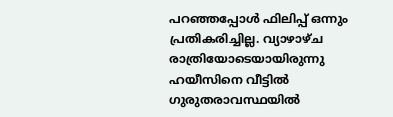പറഞ്ഞപ്പോൾ ഫിലിപ്പ് ഒന്നും പ്രതികരിച്ചില്ല. വ്യാഴാഴ്ച രാത്രിയോടെയായിരുന്നു ഹയീസിനെ വീട്ടിൽ ഗുരുതരാവസ്ഥയിൽ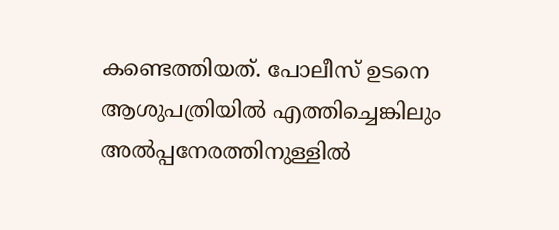കണ്ടെത്തിയത്. പോലീസ് ഉടനെ ആശുപത്രിയിൽ എത്തിച്ചെങ്കിലും അൽപ്പനേരത്തിനുള്ളിൽ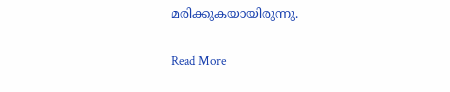മരിക്കുകയായിരുന്നു.

Read More